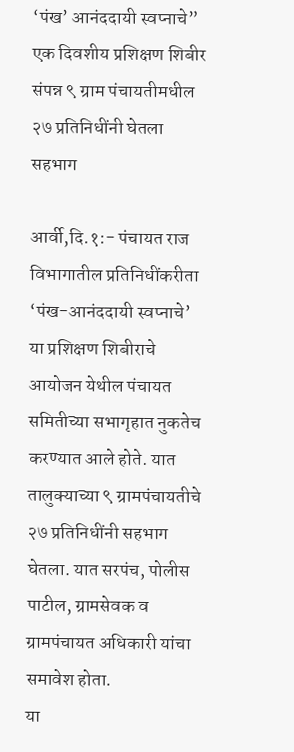‘पंख’ आनंददायी स्वप्नाचे” एक दिवशीय प्रशिक्षण शिबीर संपन्न ९ ग्राम पंचायतीमधील २७ प्रतिनिधींनी घेतला सहभाग

आर्वी,दि.१:- पंचायत राज विभागातील प्रतिनिधींकरीता ‘पंख-आनंददायी स्वप्नाचे’ या प्रशिक्षण शिबीराचे आयोजन येथील पंचायत समितीच्या सभागृहात नुकतेच करण्यात आले होते. यात तालुक्याच्या ९ ग्रामपंचायतीचे २७ प्रतिनिधींनी सहभाग घेतला. यात सरपंच, पोलीस पाटील, ग्रामसेवक व ग्रामपंचायत अधिकारी यांचा समावेश होता.
या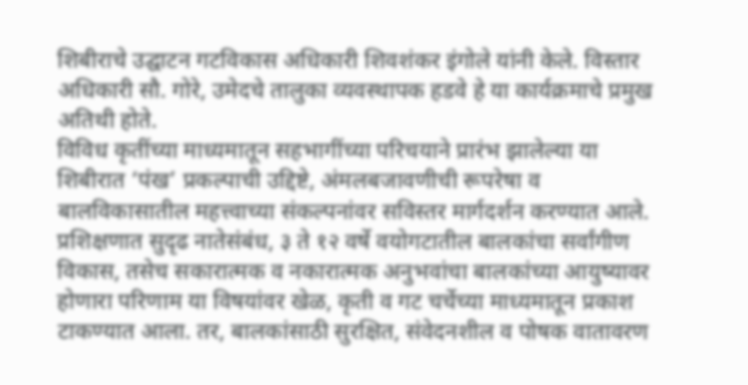शिबीराचे उद्घाटन गटविकास अधिकारी शिवशंकर इंगोले यांनी केले. विस्तार अधिकारी सौ. गोरे, उमेदचे तालुका व्यवस्थापक हडवे हे या कार्यक्रमाचे प्रमुख अतिथी होते.
विविध कृतींच्या माध्यमातून सहभागींच्या परिचयाने प्रारंभ झालेल्या या शिबीरात ‘पंख’ प्रकल्पाची उद्दिष्टे, अंमलबजावणीची रूपरेषा व बालविकासातील महत्त्वाच्या संकल्पनांवर सविस्तर मार्गदर्शन करण्यात आले.
प्रशिक्षणात सुदृढ नातेसंबंध, ३ ते १२ वर्षे वयोगटातील बालकांचा सर्वांगीण विकास, तसेच सकारात्मक व नकारात्मक अनुभवांचा बालकांच्या आयुष्यावर होणारा परिणाम या विषयांवर खेळ, कृती व गट चर्चेच्या माध्यमातून प्रकाश टाकण्यात आला. तर, बालकांसाठी सुरक्षित, संवेदनशील व पोषक वातावरण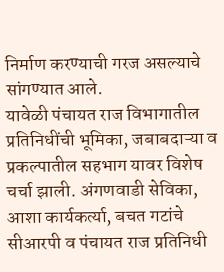निर्माण करण्याची गरज असल्याचे सांगण्यात आले.
यावेळी पंचायत राज विभागातील प्रतिनिधींची भूमिका, जबाबदाऱ्या व प्रकल्पातील सहभाग यावर विशेष चर्चा झाली. अंगणवाडी सेविका, आशा कार्यकर्त्या, बचत गटांचे सीआरपी व पंचायत राज प्रतिनिधी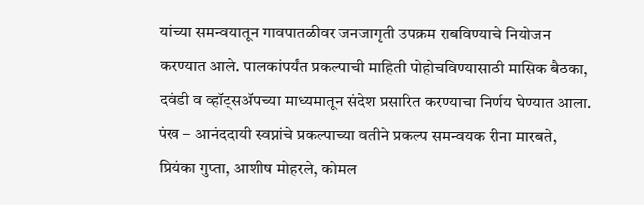यांच्या समन्वयातून गावपातळीवर जनजागृती उपक्रम राबविण्याचे नियोजन करण्यात आले. पालकांपर्यंत प्रकल्पाची माहिती पोहोचविण्यासाठी मासिक बैठका, दवंडी व व्हॉट्सॲपच्या माध्यमातून संदेश प्रसारित करण्याचा निर्णय घेण्यात आला.
पंख – आनंददायी स्वप्नांचे प्रकल्पाच्या वतीने प्रकल्प समन्वयक रीना मारबते, प्रियंका गुप्ता, आशीष मोहरले, कोमल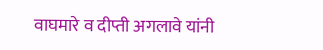वाघमारे व दीप्ती अगलावे यांनी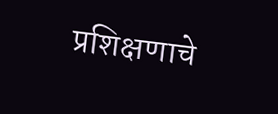प्रशिक्षणाचे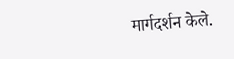मार्गदर्शन केले.